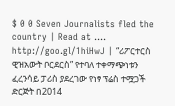$ 0 0 Seven Journalists fled the country | Read at .... http://goo.gl/1hiHwJ | “ሪፖርተርስ ዊዝአውት ቦርደርስ” የተባለ ተቀማጭነቱን ፈረንሳይ ፓሪስ ያደረገው የነፃ ፕሬስ ተሟጋች ድርጅት በ2014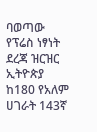ባወጣው የፕሬስ ነፃነት ደረጃ ዝርዝር ኢትዮጵያ ከ180 የአለም ሀገራት 143ኛ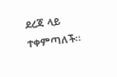ደረጃ ላይ ተቀምጣለች፡፡